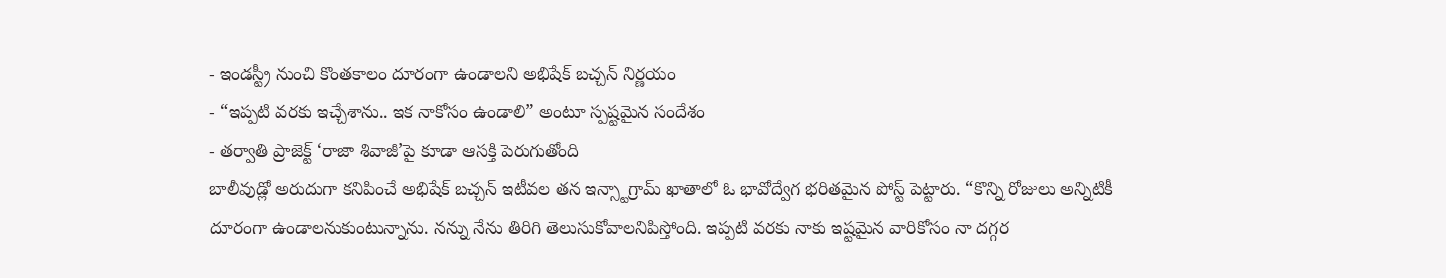- ఇండస్ట్రీ నుంచి కొంతకాలం దూరంగా ఉండాలని అభిషేక్ బచ్చన్ నిర్ణయం
- “ఇప్పటి వరకు ఇచ్చేశాను.. ఇక నాకోసం ఉండాలి” అంటూ స్పష్టమైన సందేశం
- తర్వాతి ప్రాజెక్ట్ ‘రాజా శివాజీ’పై కూడా ఆసక్తి పెరుగుతోంది
బాలీవుడ్లో అరుదుగా కనిపించే అభిషేక్ బచ్చన్ ఇటీవల తన ఇన్స్టాగ్రామ్ ఖాతాలో ఓ భావోద్వేగ భరితమైన పోస్ట్ పెట్టారు. “కొన్ని రోజులు అన్నిటికీ దూరంగా ఉండాలనుకుంటున్నాను. నన్ను నేను తిరిగి తెలుసుకోవాలనిపిస్తోంది. ఇప్పటి వరకు నాకు ఇష్టమైన వారికోసం నా దగ్గర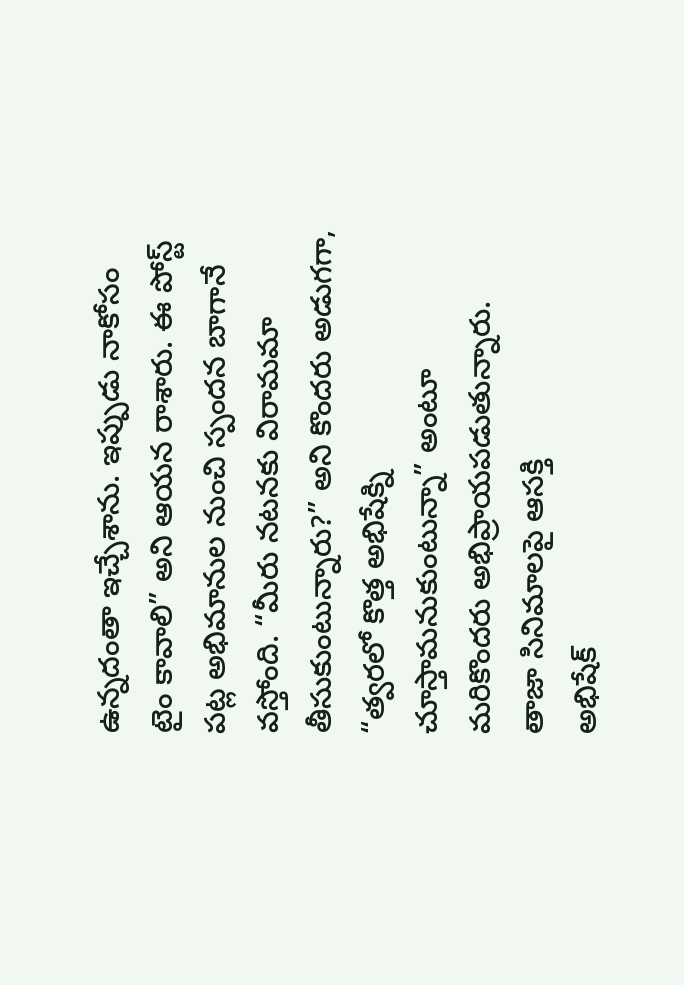ఉన్నదంతా ఇచ్చేశాను. ఇప్పుడు నాకోసం టైం కావాలి” అని ఆయన రాశారు. ఈ పోస్ట్ పట్ల అభిమానుల నుంచి స్పందన బాగానే వస్తోంది. “మీరు నటనకు విరామమా తీసుకుంటున్నారు?” అని కొందరు అడుగగా, “త్వరలో కొత్త అభిషేక్ని చూస్తామనుకుంటున్నా” అంటూ మరికొందరు అభిప్రాయపడుతున్నారు.
తాజా సినిమాలపై ఆసక్తి
అభిషేక్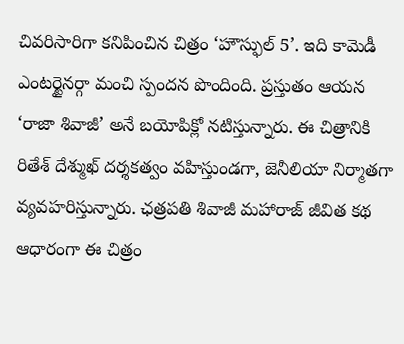చివరిసారిగా కనిపించిన చిత్రం ‘హౌస్ఫుల్ 5’. ఇది కామెడీ ఎంటర్టైనర్గా మంచి స్పందన పొందింది. ప్రస్తుతం ఆయన ‘రాజా శివాజీ’ అనే బయోపిక్లో నటిస్తున్నారు. ఈ చిత్రానికి రితేశ్ దేశ్ముఖ్ దర్శకత్వం వహిస్తుండగా, జెనీలియా నిర్మాతగా వ్యవహరిస్తున్నారు. ఛత్రపతి శివాజీ మహారాజ్ జీవిత కథ ఆధారంగా ఈ చిత్రం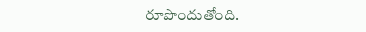రూపొందుతోంది.